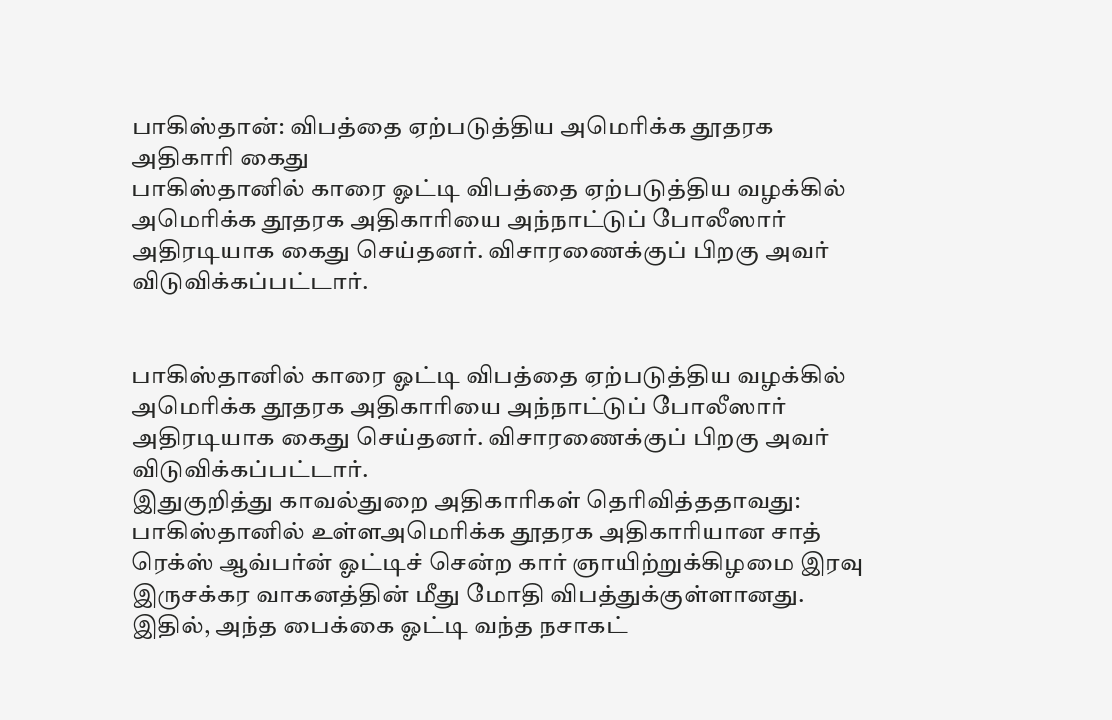பாகிஸ்தான்: விபத்தை ஏற்படுத்திய அமெரிக்க தூதரக அதிகாரி கைது
பாகிஸ்தானில் காரை ஓட்டி விபத்தை ஏற்படுத்திய வழக்கில் அமெரிக்க தூதரக அதிகாரியை அந்நாட்டுப் போலீஸார் அதிரடியாக கைது செய்தனர். விசாரணைக்குப் பிறகு அவர் விடுவிக்கப்பட்டார்.


பாகிஸ்தானில் காரை ஓட்டி விபத்தை ஏற்படுத்திய வழக்கில் அமெரிக்க தூதரக அதிகாரியை அந்நாட்டுப் போலீஸார் அதிரடியாக கைது செய்தனர். விசாரணைக்குப் பிறகு அவர் விடுவிக்கப்பட்டார்.
இதுகுறித்து காவல்துறை அதிகாரிகள் தெரிவித்ததாவது:
பாகிஸ்தானில் உள்ளஅமெரிக்க தூதரக அதிகாரியான சாத் ரெக்ஸ் ஆவ்பர்ன் ஓட்டிச் சென்ற கார் ஞாயிற்றுக்கிழமை இரவு இருசக்கர வாகனத்தின் மீது மோதி விபத்துக்குள்ளானது. இதில், அந்த பைக்கை ஓட்டி வந்த நசாகட்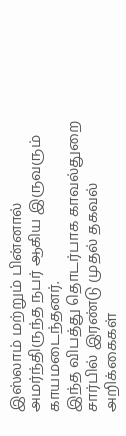இஸ்லாம் மற்றும் பின்னால் அமர்ந்திருந்த நபர் ஆகிய இருவரும் காயமடைந்தனர்.
இந்த விபத்து தொடர்பாக காவல்துறை சார்பில் இரண்டு முதல் தகவல் அறிக்கைகள்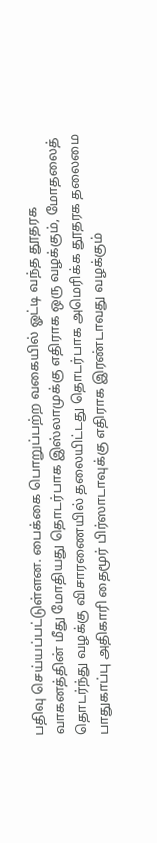பதிவு செய்யப்பட்டுள்ளன. பைக்கை பொறுப்பற்ற வகையில் ஓட்டி வந்த தூதரக வாகனத்தின் மீது மோதியது தொடர்பாக இஸ்லாமுக்கு எதிராக ஒரு வழக்கும், மோதலைத் தொடர்ந்து வழக்கு விசாரணையில் தலையிட்டது தொடர்பாக அமெரிக்க தூதரக தலைமை பாதுகாப்பு அதிகாரி தைமூர் பிர்ஸாடாவுக்கு எதிராக இரண்டாவது வழக்கும்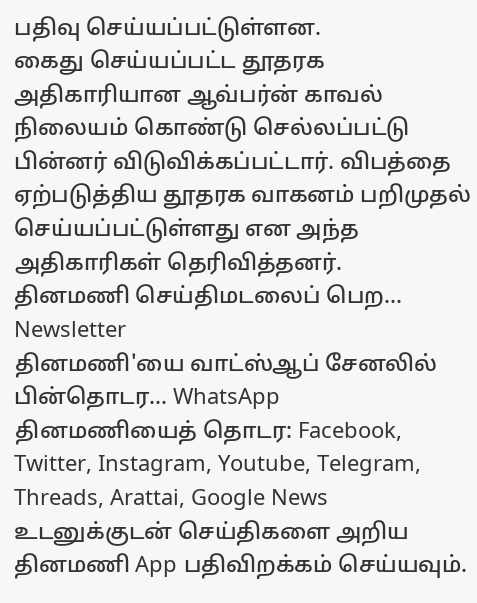பதிவு செய்யப்பட்டுள்ளன.
கைது செய்யப்பட்ட தூதரக அதிகாரியான ஆவ்பர்ன் காவல் நிலையம் கொண்டு செல்லப்பட்டு பின்னர் விடுவிக்கப்பட்டார். விபத்தை ஏற்படுத்திய தூதரக வாகனம் பறிமுதல் செய்யப்பட்டுள்ளது என அந்த அதிகாரிகள் தெரிவித்தனர்.
தினமணி செய்திமடலைப் பெற... Newsletter
தினமணி'யை வாட்ஸ்ஆப் சேனலில் பின்தொடர... WhatsApp
தினமணியைத் தொடர: Facebook, Twitter, Instagram, Youtube, Telegram, Threads, Arattai, Google News
உடனுக்குடன் செய்திகளை அறிய தினமணி App பதிவிறக்கம் செய்யவும்.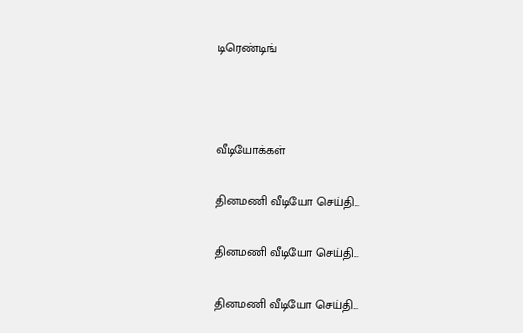டிரெண்டிங்



வீடியோக்கள்

தினமணி வீடியோ செய்தி...

தினமணி வீடியோ செய்தி...

தினமணி வீடியோ செய்தி...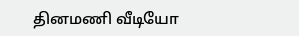தினமணி வீடியோ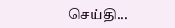செய்தி...